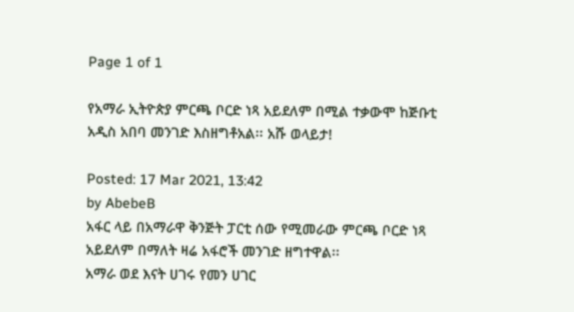Page 1 of 1

የአማራ ኢትዮጵያ ምርጫ ቦርድ ነጻ አይደለም በሚል ተቃውሞ ከጅቡቲ አዲስ አበባ መንገድ እስዘግቶአል፡፡ አሹ ወላይታ!

Posted: 17 Mar 2021, 13:42
by AbebeB
አፋር ላይ በአማራዋ ቅንጅት ፓርቲ ሰው የሚመራው ምርጫ ቦርድ ነጻ አይደለም በማለት ዛሬ አፋሮች መንገድ ዘግተዋል፡፡
አማራ ወደ እናት ሀገሩ የመን ሀገር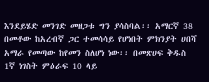እንደይሄድ መንገድ መዘጋቱ ግን ያሳስባል፡፡ አማርኛ 38 በመቶው ከአረብኛ ጋር ተመሳሳይ የሆነበት ምክንያት ሀበሻ አማራ የመጣው ከየመን ስለሆነ ነው፡፡ በመጽሀፍ ቅዱስ 1ኛ ነገስት ምዕራፍ 10 ላይ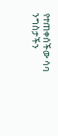የተጠቀሰችው ሳባ ንግስታችን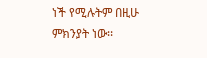ነች የሚሉትም በዚሁ ምክንያት ነው፡፡